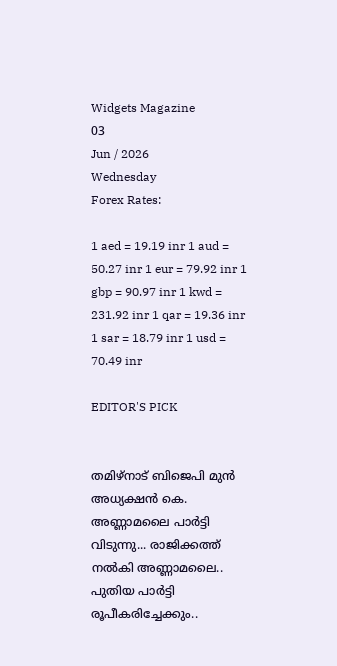Widgets Magazine
03
Jun / 2026
Wednesday
Forex Rates:

1 aed = 19.19 inr 1 aud = 50.27 inr 1 eur = 79.92 inr 1 gbp = 90.97 inr 1 kwd = 231.92 inr 1 qar = 19.36 inr 1 sar = 18.79 inr 1 usd = 70.49 inr

EDITOR'S PICK


തമിഴ്നാട് ബിജെപി മുൻ അധ്യക്ഷൻ കെ. അണ്ണാമലൈ പാർട്ടി വിടുന്നു... രാജിക്കത്ത് നൽകി അണ്ണാമലൈ.. പുതിയ പാർട്ടി രൂപീകരിച്ചേക്കും..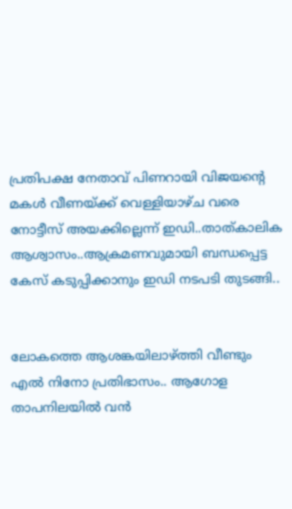പ്രതിപക്ഷ നേതാവ് പിണറായി വിജയന്‍റെ മകള്‍ വീണയ്ക്ക് വെള്ളിയാഴ്ച വരെ നോട്ടീസ് അയക്കില്ലെന്ന് ഇഡി..താത്കാലിക ആശ്വാസം..ആക്രമണവുമായി ബന്ധപ്പെട്ട കേസ് കടുപ്പിക്കാനും ഇഡി നടപടി തുടങ്ങി..


ലോകത്തെ ആശങ്കയിലാഴ്ത്തി വീണ്ടും എൽ നിനോ പ്രതിഭാസം.. ആഗോള താപനിലയിൽ വൻ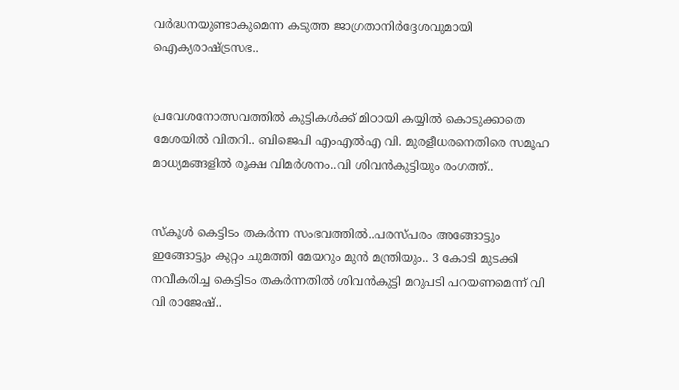വർദ്ധനയുണ്ടാകുമെന്ന കടുത്ത ജാഗ്രതാനിർദ്ദേശവുമായി ഐക്യരാഷ്ട്രസഭ..


പ്രവേശനോത്സവത്തിൽ കുട്ടികൾക്ക് മിഠായി കയ്യിൽ കൊടുക്കാതെ മേശയിൽ വിതറി.. ബിജെപി എംഎൽഎ വി. മുരളീധരനെതിരെ സമൂഹ മാധ്യമങ്ങളിൽ രൂക്ഷ വിമർശനം..വി ശിവൻകുട്ടിയും രംഗത്ത്..


സ്‌കൂള്‍ കെട്ടിടം തകര്‍ന്ന സംഭവത്തില്‍..പരസ്പരം അങ്ങോട്ടും ഇങ്ങോട്ടും കുറ്റം ചുമത്തി മേയറും മുൻ മന്ത്രിയും.. 3 കോടി മുടക്കി നവീകരിച്ച കെട്ടിടം തകർന്നതിൽ ശിവൻകുട്ടി മറുപടി പറയണമെന്ന് വി വി രാജേഷ്..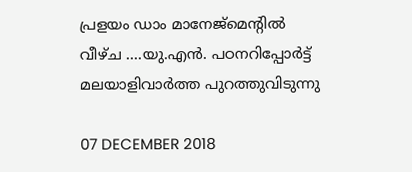പ്രളയം ഡാം മാനേജ്‌മെന്റില്‍ വീഴ്ച ....യു.എന്‍. പഠനറിപ്പോര്‍ട്ട് മലയാളിവാര്‍ത്ത പുറത്തുവിടുന്നു

07 DECEMBER 2018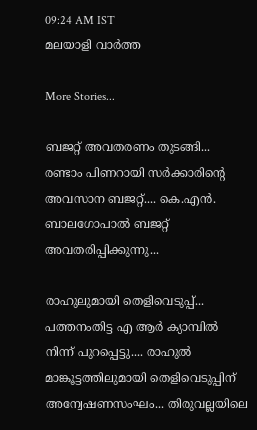09:24 AM IST
മലയാളി വാര്‍ത്ത

More Stories...

ബജറ്റ് അവതരണം തുടങ്ങി... രണ്ടാം പിണറായി സർക്കാരിന്റെ അവസാന ബജറ്റ്.... കെ.എൻ. ബാലഗോപാൽ ബജറ്റ് അവതരിപ്പിക്കുന്നു...

രാഹുലുമായി തെളിവെടുപ്പ്... പത്തനംതിട്ട എ ആർ ക്യാമ്പിൽ നിന്ന് പുറപ്പെട്ടു.... രാഹുൽ മാങ്കൂട്ടത്തിലുമായി തെളിവെടുപ്പിന് അന്വേഷണസംഘം... തിരുവല്ലയിലെ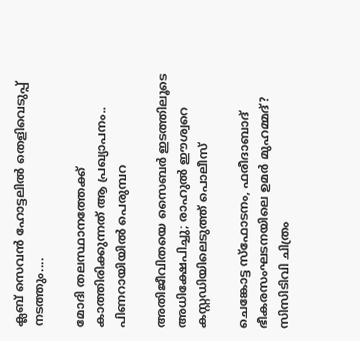ക്ലബ് സെവൻ ഹോട്ടലിൽ തെളിവെടുപ്പ് നടത്തും....

മോദി തലസ്ഥാനത്തേക്ക് കാത്തിരിക്കുന്നത് ആ പ്രഖ്യാപനം.. പിണറായിയിൽ പെരുമ്പറ

അതിജീവിതയെ സൈബർ ഇടത്തിലൂടെ അധിക്ഷേപിച്ചു; രാഹുൽ ഈശ്വറെ കസ്റ്റഡിയിലെടുത്ത് പൊലീസ്

ചെങ്കോട്ട സ്ഫോടനം, ഫരീദാബാദ് ഭീകരസംഘടനയിലെ ഉമർ മുഹമ്മദ്? സിസിടിവി ചിത്രം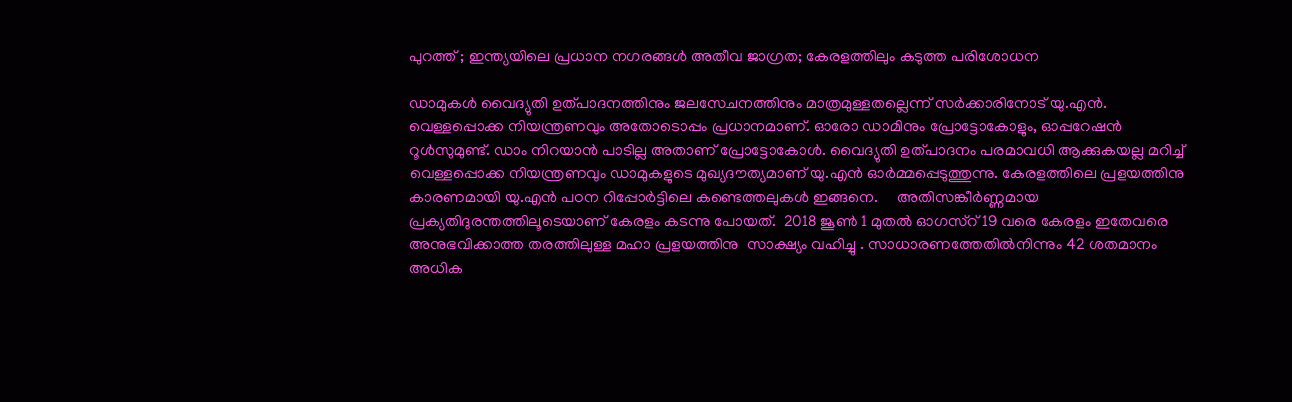പുറത്ത് ; ഇന്ത്യയിലെ പ്രധാന നഗരങ്ങൾ അതീവ ജാഗ്രത; കേരളത്തിലും കടുത്ത പരിശോധന

ഡാമുകള്‍ വൈദ്യുതി ഉത്പാദനത്തിനും ജലസേചനത്തിനും മാത്രമുള്ളതല്ലെന്ന് സര്‍ക്കാരിനോട് യു.എന്‍. വെള്ളപ്പൊക്ക നിയന്ത്രണവും അതോടൊപ്പം പ്രധാനമാണ്. ഓരോ ഡാമിനും പ്രോട്ടോകോളും, ഓപ്പറേഷന്‍ റൂള്‍സുമുണ്ട്. ഡാം നിറയാന്‍ പാടില്ല അതാണ് പ്രോട്ടോകോള്‍. വൈദ്യുതി ഉത്പാദനം പരമാവധി ആക്കുകയല്ല മറിച്ച് വെള്ളപ്പൊക്ക നിയന്ത്രണവും ഡാമുകളുടെ മുഖ്യദൗത്യമാണ് യു.എന്‍ ഓര്‍മ്മപ്പെടുത്തുന്നു. കേരളത്തിലെ പ്രളയത്തിനു കാരണമായി യു.എന്‍ പഠന റിപ്പോര്‍ട്ടിലെ കണ്ടെത്തലുകള്‍ ഇങ്ങനെ.     അതിസങ്കീർണ്ണമായ പ്രക്യതിദുരന്തത്തിലൂടെയാണ് കേരളം കടന്നു പോയത്.  2018 ജൂൺ 1 മുതൽ ഓഗസ്റ് 19 വരെ കേരളം ഇതേവരെ അനുഭവിക്കാത്ത തരത്തിലുള്ള മഹാ പ്രളയത്തിനു  സാക്ഷ്യം വഹിച്ചു . സാധാരണത്തേതിൽനിന്നും 42 ശതമാനം അധിക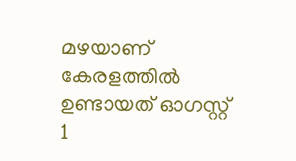മഴയാണ് കേരളത്തിൽ ഉണ്ടായത് ഓഗസ്റ്റ് 1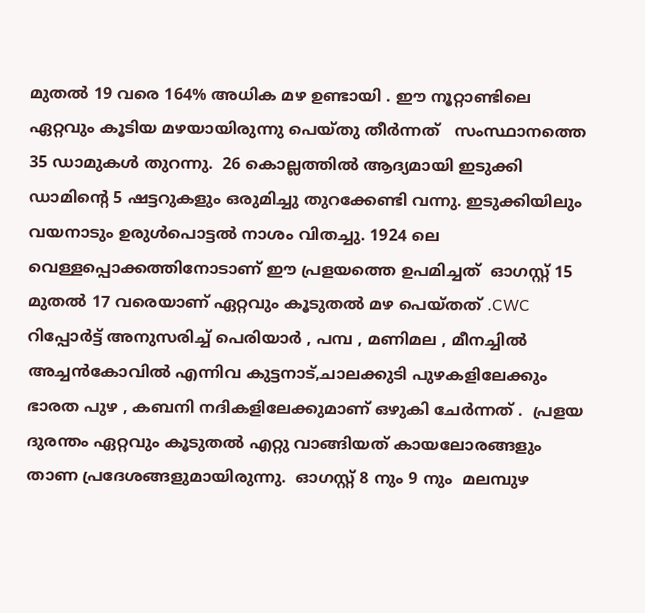മുതൽ 19 വരെ 164% അധിക മഴ ഉണ്ടായി . ഈ നൂറ്റാണ്ടിലെ ഏറ്റവും കൂടിയ മഴയായിരുന്നു പെയ്തു തീർന്നത്   സംസ്ഥാനത്തെ 35 ഡാമുകൾ തുറന്നു.  26 കൊല്ലത്തിൽ ആദ്യമായി ഇടുക്കി ഡാമിന്റെ 5 ഷട്ടറുകളും ഒരുമിച്ചു തുറക്കേണ്ടി വന്നു. ഇടുക്കിയിലും വയനാടും ഉരുൾപൊട്ടൽ നാശം വിതച്ചു. 1924 ലെ വെള്ളപ്പൊക്കത്തിനോടാണ് ഈ പ്രളയത്തെ ഉപമിച്ചത്  ഓഗസ്റ്റ് 15 മുതൽ 17 വരെയാണ് ഏറ്റവും കൂടുതൽ മഴ പെയ്തത് .CWC റിപ്പോർട്ട് അനുസരിച്ച് പെരിയാർ , പമ്പ , മണിമല , മീനച്ചിൽ അച്ചൻകോവിൽ എന്നിവ കുട്ടനാട്,ചാലക്കുടി പുഴകളിലേക്കും  ഭാരത പുഴ , കബനി നദികളിലേക്കുമാണ് ഒഴുകി ചേർന്നത് .  പ്രളയ ദുരന്തം ഏറ്റവും കൂടുതൽ എറ്റു വാങ്ങിയത് കായലോരങ്ങളും താണ പ്രദേശങ്ങളുമായിരുന്നു.  ഓഗസ്റ്റ് 8 നും 9 നും  മലമ്പുഴ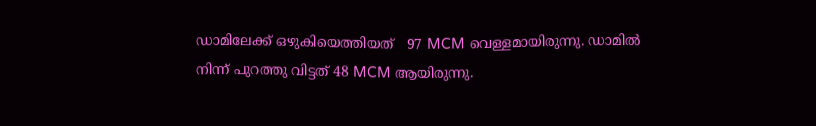ഡാമിലേക്ക് ഒഴുകിയെത്തിയത്   97 MCM വെള്ളമായിരുന്നു. ഡാമിൽ നിന്ന് പുറത്തു വിട്ടത് 48 MCM ആയിരുന്നു.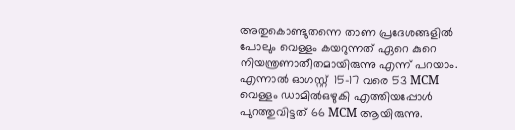അതുകൊണ്ടുതന്നെ താണ പ്രദേശങ്ങളിൽ പോലും വെള്ളം കയറുന്നത് ഏറെ കുറെ നിയന്ത്രണാതീതമായിരുന്നു എന്ന് പറയാം. എന്നാൽ ഓഗസ്റ്റ്  15-17 വരെ 53 MCM വെള്ളം ഡാമിൽഒഴുകി എത്തിയപ്പോൾ  പുറത്തുവിട്ടത് 66 MCM ആയിരുന്നു.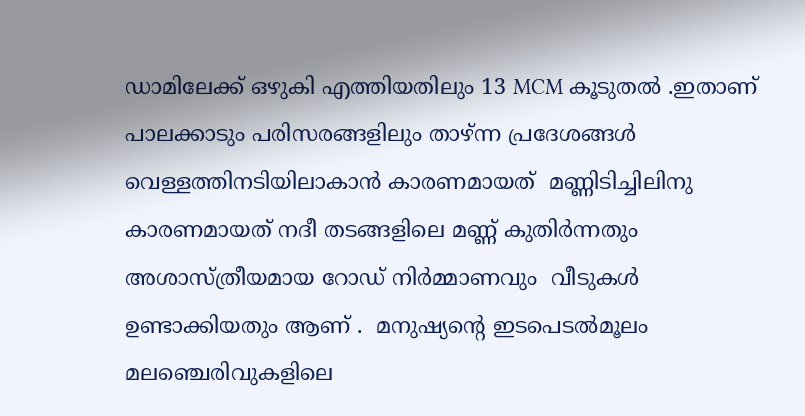ഡാമിലേക്ക് ഒഴുകി എത്തിയതിലും 13 MCM കൂടുതൽ .ഇതാണ് പാലക്കാടും പരിസരങ്ങളിലും താഴ്ന്ന പ്രദേശങ്ങൾ വെള്ളത്തിനടിയിലാകാൻ കാരണമായത്  മണ്ണിടിച്ചിലിനു കാരണമായത് നദീ തടങ്ങളിലെ മണ്ണ് കുതിർന്നതും  അശാസ്ത്രീയമായ റോഡ് നിർമ്മാണവും  വീടുകൾ ഉണ്ടാക്കിയതും ആണ് .  മനുഷ്യന്റെ ഇടപെടൽമൂലം മലഞ്ചെരിവുകളിലെ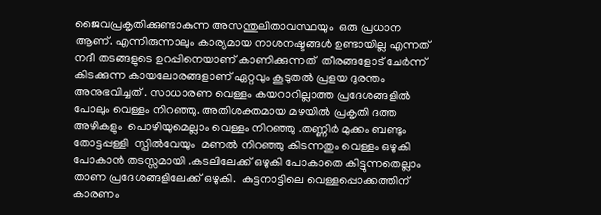ജൈവപ്രകൃതിക്കുണ്ടാകുന്ന അസന്തുലിതാവസ്ഥയും  ഒരു പ്രധാന ആണ്. എന്നിരുന്നാലും കാര്യമായ നാശനഷ്ടങ്ങൾ ഉണ്ടായില്ല എന്നത് നദീ തടങ്ങളുടെ ഉറപ്പിനെയാണ് കാണിക്കുന്നത്  തീരങ്ങളോട് ചേർന്ന് കിടക്കുന്ന കായലോരങ്ങളാണ് ഏറ്റവും കൂടുതൽ പ്രളയ ദുരന്തം അനുഭവിച്ചത്‌ . സാധാരണ വെള്ളം കയറാറില്ലാത്ത പ്രദേശങ്ങളിൽ പോലും വെള്ളം നിറഞ്ഞു. അതിശക്തമായ മഴയിൽ പ്രകൃതി ദത്ത അഴികളും  പൊഴിയുമെല്ലാം വെള്ളം നിറഞ്ഞു .തണ്ണിര്‍ മുക്കം ബണ്ടും തോട്ടപ്പള്ളി  സ്പിൽവേയും  മണൽ നിറഞ്ഞു കിടന്നതും വെള്ളം ഒഴുകി പോകാൻ തടസ്സമായി .കടലിലേക്ക് ഒഴുകി പോകാതെ കിട്ടുന്നതെല്ലാം താണ പ്രദേശങ്ങളിലേക്ക് ഒഴുകി.  കുട്ടനാട്ടിലെ വെള്ളപ്പൊക്കത്തിന് കാരണം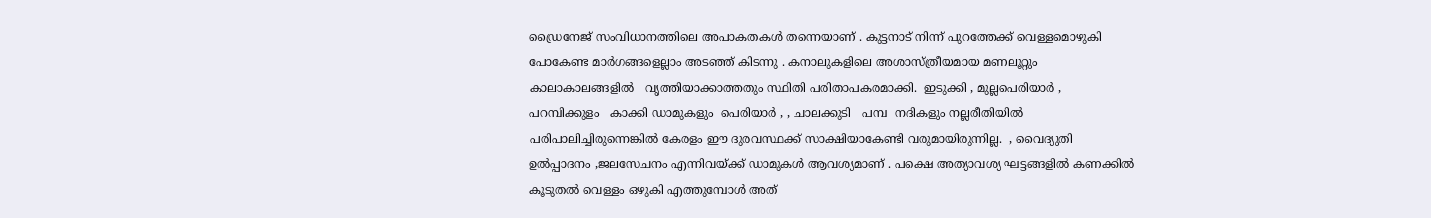ഡ്രൈനേജ് സംവിധാനത്തിലെ അപാകതകൾ തന്നെയാണ് . കുട്ടനാട് നിന്ന് പുറത്തേക്ക് വെള്ളമൊഴുകി പോകേണ്ട മാര്‍ഗങ്ങളെല്ലാം അടഞ്ഞ് കിടന്നു . കനാലുകളിലെ അശാസ്ത്രീയമായ മണലൂറ്റും   കാലാകാലങ്ങളിൽ   വൃത്തിയാക്കാത്തതും സ്ഥിതി പരിതാപകരമാക്കി.  ഇടുക്കി , മുല്ലപെരിയാർ , പറമ്പിക്കുളം   കാക്കി ഡാമുകളും  പെരിയാർ , , ചാലക്കുടി   പമ്പ  നദികളും നല്ലരീതിയിൽ പരിപാലിച്ചിരുന്നെങ്കിൽ കേരളം ഈ ദുരവസ്ഥക്ക് സാക്ഷിയാകേണ്ടി വരുമായിരുന്നില്ല.  , വൈദ്യുതി ഉൽപ്പാദനം ,ജലസേചനം എന്നിവയ്ക്ക് ഡാമുകൾ ആവശ്യമാണ് . പക്ഷെ അത്യാവശ്യ ഘട്ടങ്ങളിൽ കണക്കിൽ കൂടുതൽ വെള്ളം ഒഴുകി എത്തുമ്പോൾ അത്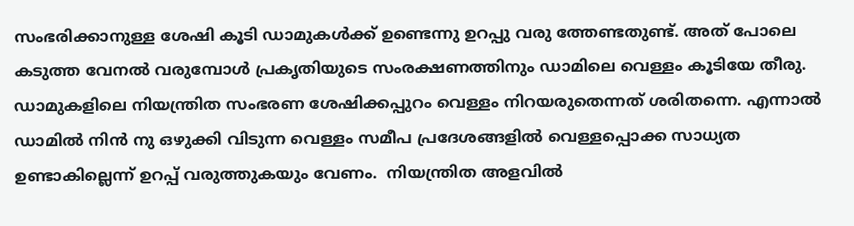സംഭരിക്കാനുള്ള ശേഷി കൂടി ഡാമുകൾക്ക് ഉണ്ടെന്നു ഉറപ്പു വരു ത്തേണ്ടതുണ്ട്. അത് പോലെ കടുത്ത വേനൽ വരുമ്പോൾ പ്രകൃതിയുടെ സംരക്ഷണത്തിനും ഡാമിലെ വെള്ളം കൂടിയേ തീരു.  ഡാമുകളിലെ നിയന്ത്രിത സംഭരണ ശേഷിക്കപ്പുറം വെള്ളം നിറയരുതെന്നത് ശരിതന്നെ. എന്നാൽ ഡാമിൽ നിൻ നു ഒഴുക്കി വിടുന്ന വെള്ളം സമീപ പ്രദേശങ്ങളിൽ വെള്ളപ്പൊക്ക സാധ്യത ഉണ്ടാകില്ലെന്ന് ഉറപ്പ് വരുത്തുകയും വേണം.  നിയന്ത്രിത അളവിൽ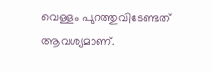വെള്ളം പുറത്തുവിടേണ്ടത് ആവശ്യമാണ്.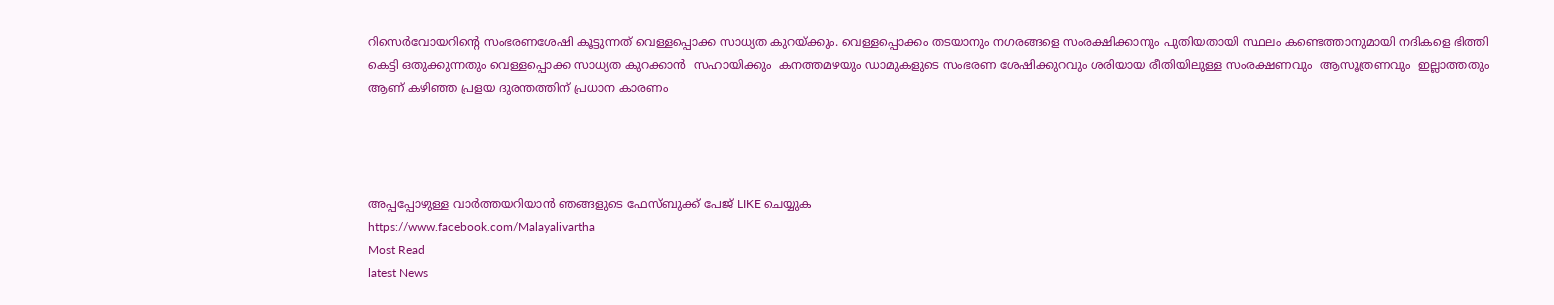റിസെർവോയറിന്റെ സംഭരണശേഷി കൂട്ടുന്നത് വെള്ളപ്പൊക്ക സാധ്യത കുറയ്ക്കും. വെള്ളപ്പൊക്കം തടയാനും നഗരങ്ങളെ സംരക്ഷിക്കാനും പുതിയതായി സ്ഥലം കണ്ടെത്താനുമായി നദികളെ ഭിത്തി കെട്ടി ഒതുക്കുന്നതും വെള്ളപ്പൊക്ക സാധ്യത കുറക്കാൻ  സഹായിക്കും  കനത്തമഴയും ഡാമുകളുടെ സംഭരണ ശേഷിക്കുറവും ശരിയായ രീതിയിലുള്ള സംരക്ഷണവും  ആസൂത്രണവും  ഇല്ലാത്തതും ആണ് കഴിഞ്ഞ പ്രളയ ദുരന്തത്തിന് പ്രധാന കാരണം




അപ്പപ്പോഴുള്ള വാര്‍ത്തയറിയാന്‍ ഞങ്ങളുടെ ഫേസ്‌ബുക്ക്‌ പേജ് LIKE ചെയ്യുക
https://www.facebook.com/Malayalivartha
Most Read
latest News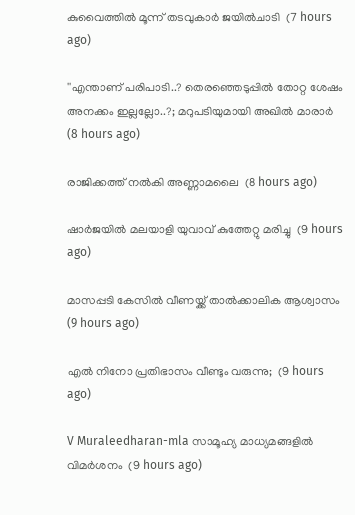കുവൈത്തില്‍ മൂന്ന് തടവുകാര്‍ ജയില്‍ചാടി  (7 hours ago)

''എന്താണ് പരിപാടി..? തെരഞ്ഞെടുപ്പില്‍ തോറ്റ ശേഷം അനക്കം ഇല്ലല്ലോ..?; മറുപടിയുമായി അഖില്‍ മാരാര്‍  (8 hours ago)

രാജിക്കത്ത് നൽകി അണ്ണാമലൈ  (8 hours ago)

ഷാര്‍ജയില്‍ മലയാളി യുവാവ് കുത്തേറ്റു മരിച്ചു  (9 hours ago)

മാസപ്പടി കേസിൽ വീണയ്ക്ക് താല്‍ക്കാലിക ആശ്വാസം  (9 hours ago)

എൽ നിനോ പ്രതിഭാസം വീണ്ടും വരുന്നു;  (9 hours ago)

V Muraleedharan-mla സാമൂഹ്യ മാധ്യമങ്ങളിൽ വിമർശനം  (9 hours ago)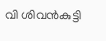വി ശിവൻകുട്ടി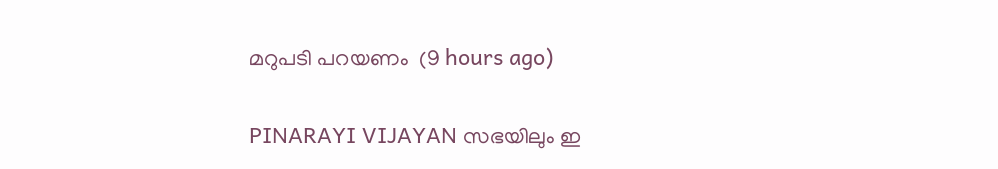മറുപടി പറയണം  (9 hours ago)

PINARAYI VIJAYAN സഭയിലും ഇ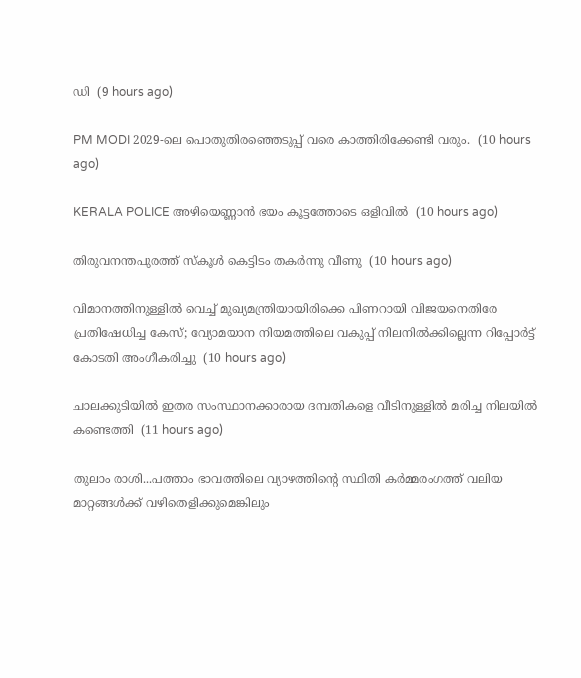ഡി  (9 hours ago)

PM MODI 2029-ലെ പൊതുതിരഞ്ഞെടുപ്പ് വരെ കാത്തിരിക്കേണ്ടി വരും.  (10 hours ago)

KERALA POLICE അഴിയെണ്ണാൻ ഭയം കൂട്ടത്തോടെ ഒളിവിൽ  (10 hours ago)

തിരുവനന്തപുരത്ത് സ്‌കൂള്‍ കെട്ടിടം തകര്‍ന്നു വീണു  (10 hours ago)

വിമാനത്തിനുള്ളില്‍ വെച്ച് മുഖ്യമന്ത്രിയായിരിക്കെ പിണറായി വിജയനെതിരേ പ്രതിഷേധിച്ച കേസ്; വ്യോമയാന നിയമത്തിലെ വകുപ്പ് നിലനില്‍ക്കില്ലെന്ന റിപ്പോര്‍ട്ട് കോടതി അംഗീകരിച്ചു  (10 hours ago)

ചാലക്കുടിയില്‍ ഇതര സംസ്ഥാനക്കാരായ ദമ്പതികളെ വീടിനുള്ളില്‍ മരിച്ച നിലയില്‍ കണ്ടെത്തി  (11 hours ago)

തുലാം രാശി...പത്താം ഭാവത്തിലെ വ്യാഴത്തിന്റെ സ്ഥിതി കർമ്മരംഗത്ത് വലിയ മാറ്റങ്ങൾക്ക് വഴിതെളിക്കുമെങ്കിലും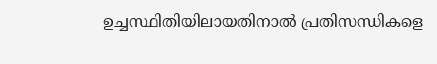ഉച്ചസ്ഥിതിയിലായതിനാൽ പ്രതിസന്ധികളെ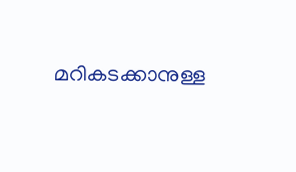മറികടക്കാനുള്ള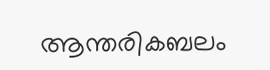ആന്തരികബലം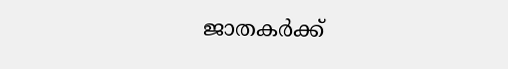ജാതകർക്ക്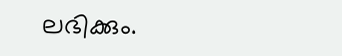ലഭിക്കും.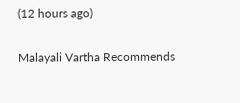(12 hours ago)

Malayali Vartha Recommends